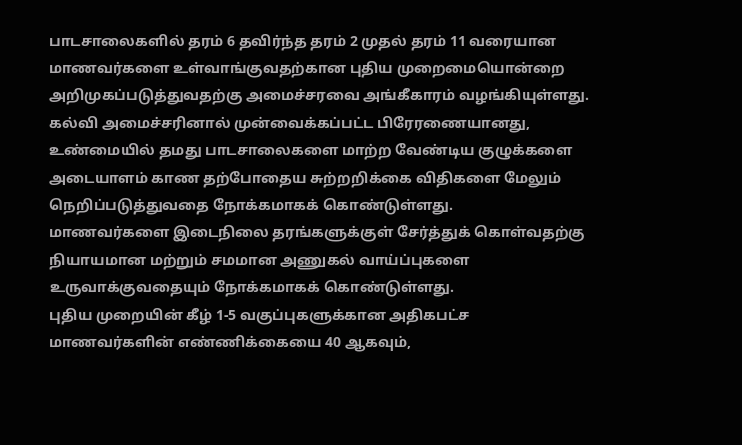பாடசாலைகளில் தரம் 6 தவிர்ந்த தரம் 2 முதல் தரம் 11 வரையான மாணவர்களை உள்வாங்குவதற்கான புதிய முறைமையொன்றை அறிமுகப்படுத்துவதற்கு அமைச்சரவை அங்கீகாரம் வழங்கியுள்ளது.
கல்வி அமைச்சரினால் முன்வைக்கப்பட்ட பிரேரணையானது, உண்மையில் தமது பாடசாலைகளை மாற்ற வேண்டிய குழுக்களை அடையாளம் காண தற்போதைய சுற்றறிக்கை விதிகளை மேலும் நெறிப்படுத்துவதை நோக்கமாகக் கொண்டுள்ளது.
மாணவர்களை இடைநிலை தரங்களுக்குள் சேர்த்துக் கொள்வதற்கு நியாயமான மற்றும் சமமான அணுகல் வாய்ப்புகளை உருவாக்குவதையும் நோக்கமாகக் கொண்டுள்ளது.
புதிய முறையின் கீழ் 1-5 வகுப்புகளுக்கான அதிகபட்ச மாணவர்களின் எண்ணிக்கையை 40 ஆகவும்,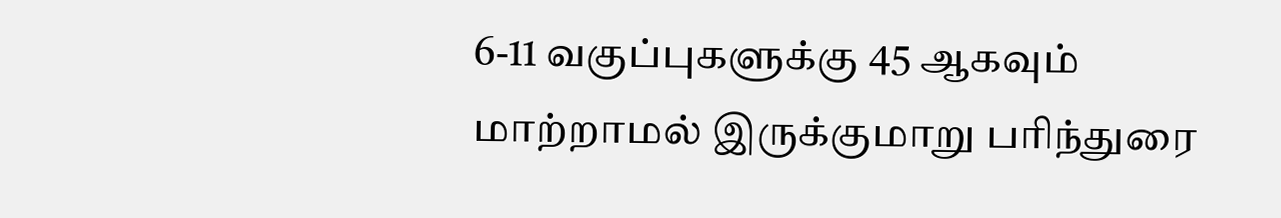6-11 வகுப்புகளுக்கு 45 ஆகவும் மாற்றாமல் இருக்குமாறு பரிந்துரை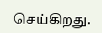செய்கிறது.